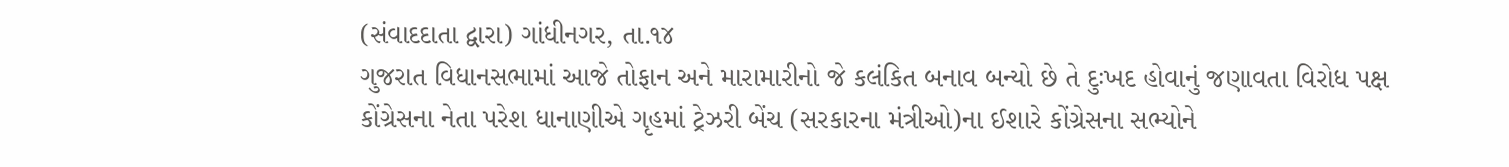(સંવાદદાતા દ્વારા) ગાંધીનગર, તા.૧૪
ગુજરાત વિધાનસભામાં આજે તોફાન અને મારામારીનો જે કલંકિત બનાવ બન્યો છે તે દુઃખદ હોવાનું જણાવતા વિરોધ પક્ષ કોંગ્રેસના નેતા પરેશ ધાનાણીએ ગૃહમાં ટ્રેઝરી બેંચ (સરકારના મંત્રીઓ)ના ઈશારે કોંગ્રેસના સભ્યોને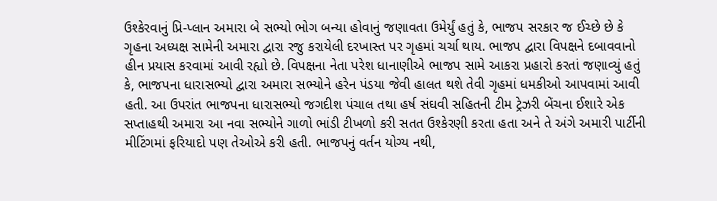ઉશ્કેરવાનું પ્રિ-પ્લાન અમારા બે સભ્યો ભોગ બન્યા હોવાનું જણાવતા ઉમેર્યું હતું કે, ભાજપ સરકાર જ ઈચ્છે છે કે ગૃહના અધ્યક્ષ સામેની અમારા દ્વારા રજુ કરાયેલી દરખાસ્ત પર ગૃહમાં ચર્ચા થાય. ભાજપ દ્વારા વિપક્ષને દબાવવાનો હીન પ્રયાસ કરવામાં આવી રહ્યો છે. વિપક્ષના નેતા પરેશ ધાનાણીએ ભાજપ સામે આકરા પ્રહારો કરતાં જણાવ્યું હતું કે, ભાજપના ધારાસભ્યો દ્વારા અમારા સભ્યોને હરેન પંડયા જેવી હાલત થશે તેવી ગૃહમાં ધમકીઓ આપવામાં આવી હતી. આ ઉપરાંત ભાજપના ધારાસભ્યો જગદીશ પંચાલ તથા હર્ષ સંઘવી સહિતની ટીમ ટ્રેઝરી બેંચના ઈશારે એક સપ્તાહથી અમારા આ નવા સભ્યોને ગાળો ભાંડી ટીખળો કરી સતત ઉશ્કેરણી કરતા હતા અને તે અંગે અમારી પાર્ટીની મીટિંગમાં ફરિયાદો પણ તેઓએ કરી હતી. ભાજપનું વર્તન યોગ્ય નથી,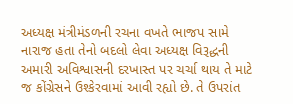અધ્યક્ષ મંત્રીમંડળની રચના વખતે ભાજપ સામે નારાજ હતા તેનો બદલો લેવા અધ્યક્ષ વિરૂદ્ધની અમારી અવિશ્વાસની દરખાસ્ત પર ચર્ચા થાય તે માટે જ કોંગ્રેસને ઉશ્કેરવામાં આવી રહ્યો છે. તે ઉપરાંત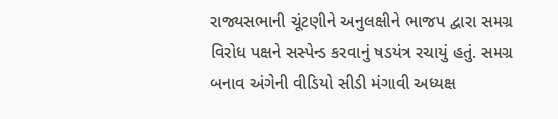રાજ્યસભાની ચૂંટણીને અનુલક્ષીને ભાજપ દ્વારા સમગ્ર વિરોધ પક્ષને સસ્પેન્ડ કરવાનું ષડયંત્ર રચાયું હતું. સમગ્ર બનાવ અંગેની વીડિયો સીડી મંગાવી અધ્યક્ષ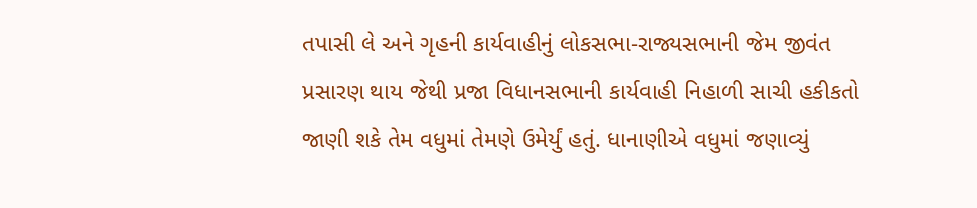તપાસી લે અને ગૃહની કાર્યવાહીનું લોકસભા-રાજ્યસભાની જેમ જીવંત પ્રસારણ થાય જેથી પ્રજા વિધાનસભાની કાર્યવાહી નિહાળી સાચી હકીકતો જાણી શકે તેમ વધુમાં તેમણે ઉમેર્યું હતું. ધાનાણીએ વધુમાં જણાવ્યું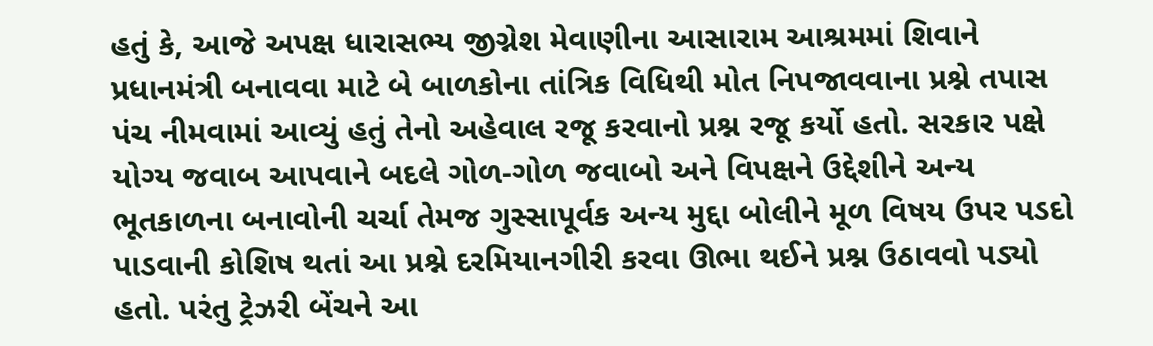હતું કે, આજે અપક્ષ ધારાસભ્ય જીગ્નેશ મેવાણીના આસારામ આશ્રમમાં શિવાને પ્રધાનમંત્રી બનાવવા માટે બે બાળકોના તાંત્રિક વિધિથી મોત નિપજાવવાના પ્રશ્ને તપાસ પંચ નીમવામાં આવ્યું હતું તેનો અહેવાલ રજૂ કરવાનો પ્રશ્ન રજૂ કર્યો હતો. સરકાર પક્ષે યોગ્ય જવાબ આપવાને બદલે ગોળ-ગોળ જવાબો અને વિપક્ષને ઉદ્દેશીને અન્ય ભૂતકાળના બનાવોની ચર્ચા તેમજ ગુસ્સાપૂર્વક અન્ય મુદ્દા બોલીને મૂળ વિષય ઉપર પડદો પાડવાની કોશિષ થતાં આ પ્રશ્ને દરમિયાનગીરી કરવા ઊભા થઈને પ્રશ્ન ઉઠાવવો પડ્યો હતો. પરંતુ ટ્રેઝરી બેંચને આ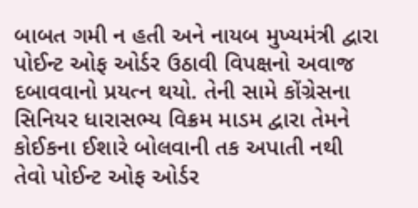બાબત ગમી ન હતી અને નાયબ મુખ્યમંત્રી દ્વારા પોઈન્ટ ઓફ ઓર્ડર ઉઠાવી વિપક્ષનો અવાજ દબાવવાનો પ્રયત્ન થયો. તેની સામે કોંગ્રેસના સિનિયર ધારાસભ્ય વિક્રમ માડમ દ્વારા તેમને કોઈકના ઈશારે બોલવાની તક અપાતી નથી તેવો પોઈન્ટ ઓફ ઓર્ડર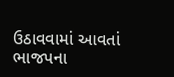ઉઠાવવામાં આવતાં ભાજપના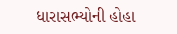ધારાસભ્યોની હોહા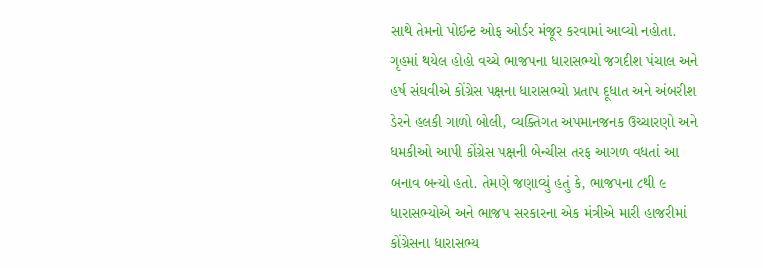સાથે તેમનો પોઈન્ટ ઓફ ઓર્ડર મંજૂર કરવામાં આવ્યો નહોતા. ગૃહમાં થયેલ હોહો વચ્ચે ભાજપના ધારાસભ્યો જગદીશ પંચાલ અને હર્ષ સંઘવીએ કોંગ્રેસ પક્ષના ધારાસભ્યો પ્રતાપ દૂધાત અને અંબરીશ ડેરને હલકી ગાળો બોલી, વ્યક્તિગત અપમાનજનક ઉચ્ચારણો અને ધમકીઓ આપી કોંગ્રેસ પક્ષની બેન્ચીસ તરફ આગળ વધતાં આ બનાવ બન્યો હતો. તેમણે જણાવ્યું હતું કે, ભાજપના ૮થી ૯ ધારાસભ્યોએ અને ભાજપ સરકારના એક મંત્રીએ મારી હાજરીમાં કોંગ્રેસના ધારાસભ્ય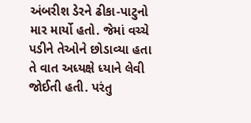અંબરીશ ડેરને ઢીકા-પાટુનો માર માર્યો હતો. જેમાં વચ્ચે પડીને તેઓને છોડાવ્યા હતા તે વાત અધ્યક્ષે ધ્યાને લેવી જોઈતી હતી. પરંતુ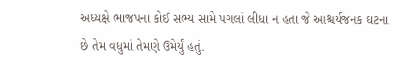અધ્યક્ષે ભાજપના કોઈ સભ્ય સામે પગલાં લીધા ન હતા જે આશ્ચર્યજનક ઘટના છે તેમ વધુમાં તેમણે ઉમેર્યું હતું.